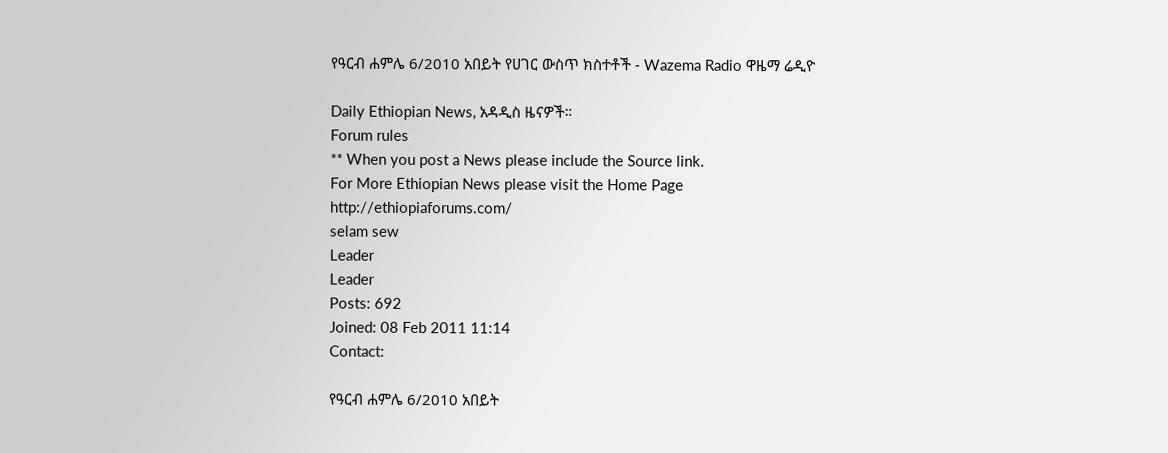የዓርብ ሐምሌ 6/2010 አበይት የሀገር ውስጥ ክስተቶች - Wazema Radio ዋዜማ ሬዲዮ

Daily Ethiopian News, አዳዲስ ዜናዎች።
Forum rules
** When you post a News please include the Source link.
For More Ethiopian News please visit the Home Page
http://ethiopiaforums.com/
selam sew
Leader
Leader
Posts: 692
Joined: 08 Feb 2011 11:14
Contact:

የዓርብ ሐምሌ 6/2010 አበይት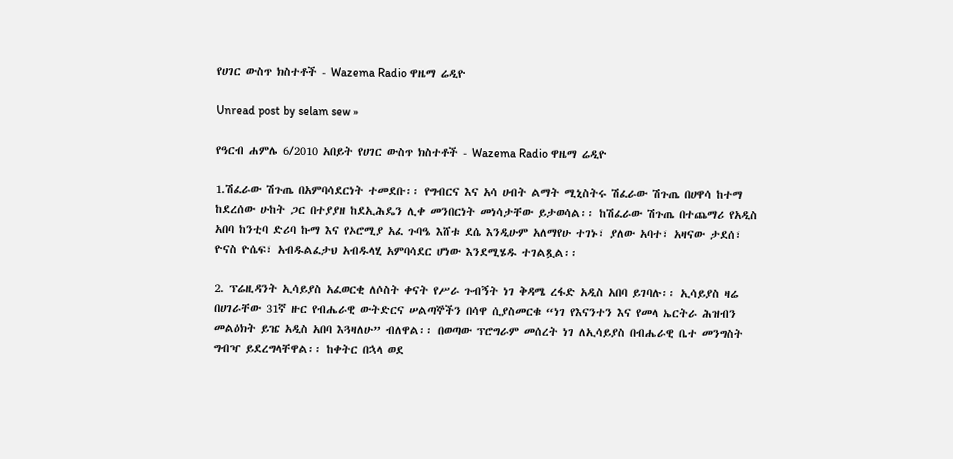የሀገር ውስጥ ክስተቶች - Wazema Radio ዋዜማ ሬዲዮ

Unread post by selam sew »

የዓርብ ሐምሌ 6/2010 አበይት የሀገር ውስጥ ክስተቶች - Wazema Radio ዋዜማ ሬዲዮ

1.ሽፈራው ሽጉጤ በአምባሳደርነት ተመደቡ፡፡ የግብርና እና አሳ ሀብት ልማት ሚኒስትሩ ሽፈራው ሽጉጤ በሀዋሳ ከተማ ከደረሰው ሁከት ጋር በተያያዘ ከደኢሕዴን ሊቀ መንበርነት መነሳታቸው ይታወሳል፡፡ ከሽፈራው ሽጉጤ በተጨማሪ የአዲስ አበባ ከንቲባ ድሪባ ኩማ እና የኦሮሚያ አፈ ጉባዔ እሸቱ ደሴ እንዲሁም አለማየሁ ተገኑ፣ ያለው አባተ፣ አዛናው ታደሰ፣ ዮናስ ዮሴፍ፣ አብዱልፈታህ አብዱላሂ አምባሳደር ሆነው እንደሚሄዱ ተገልጿል፡፡

2. ፕሬዚዳንት ኢሳይያስ አፈወርቂ ለሶስት ቀናት የሥራ ጉብኝት ነገ ቅዳሜ ረፋድ አዲስ አበባ ይገባሉ፡፡ ኢሳይያስ ዛሬ በሀገራቸው 31ኛ ዙር የብሔራዊ ውትድርና ሠልጣኞችን በሳዋ ሲያስመርቁ “ነገ የእናንተን እና የመላ ኤርትራ ሕዝብን መልዕክት ይዤ አዲስ አበባ እጓዛለሁ” ብለዋል፡፡ በወጣው ፕሮግራም መሰረት ነገ ለኢሳይያስ በብሔራዊ ቤተ መንግስት ግብዣ ይደረግላቸዋል፡፡ ከቀትር በኋላ ወደ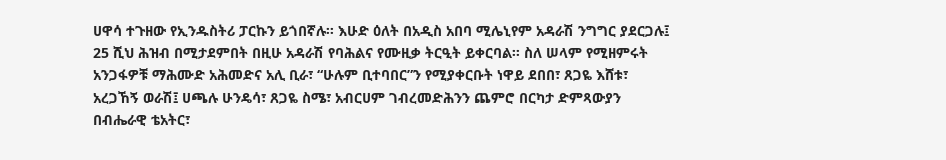ሀዋሳ ተጉዘው የኢንዱስትሪ ፓርኩን ይጎበኛሉ፡፡ እሁድ ዕለት በአዲስ አበባ ሚሌኒየም አዳራሽ ንግግር ያደርጋሉ፤ 25 ሺህ ሕዝብ በሚታደምበት በዚሁ አዳራሽ የባሕልና የሙዚቃ ትርዒት ይቀርባል፡፡ ስለ ሠላም የሚዘምሩት አንጋፋዎቹ ማሕሙድ አሕመድና አሊ ቢራ፣ “ሁሉም ቢተባበር”ን የሚያቀርቡት ነዋይ ደበበ፣ ጸጋዬ እሸቱ፣ አረጋኸኝ ወራሽ፤ ሀጫሉ ሁንዴሳ፣ ጸጋዬ ስሜ፣ አብርሀም ገብረመድሕንን ጨምሮ በርካታ ድምጻውያን በብሔራዊ ቴአትር፣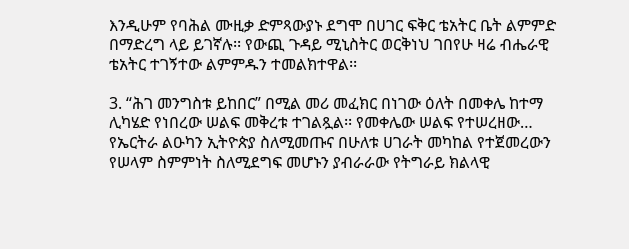እንዲሁም የባሕል ሙዚቃ ድምጻውያኑ ደግሞ በሀገር ፍቅር ቴአትር ቤት ልምምድ በማድረግ ላይ ይገኛሉ፡፡ የውጪ ጉዳይ ሚኒስትር ወርቅነህ ገበየሁ ዛሬ ብሔራዊ ቴአትር ተገኝተው ልምምዱን ተመልክተዋል፡፡

3. “ሕገ መንግስቱ ይከበር” በሚል መሪ መፈክር በነገው ዕለት በመቀሌ ከተማ ሊካሄድ የነበረው ሠልፍ መቅረቱ ተገልጿል፡፡ የመቀሌው ሠልፍ የተሠረዘው… የኤርትራ ልዑካን ኢትዮጵያ ስለሚመጡና በሁለቱ ሀገራት መካከል የተጀመረውን የሠላም ስምምነት ስለሚደግፍ መሆኑን ያብራራው የትግራይ ክልላዊ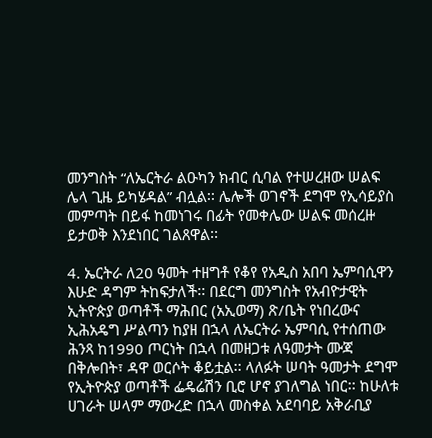መንግስት “ለኤርትራ ልዑካን ክብር ሲባል የተሠረዘው ሠልፍ ሌላ ጊዜ ይካሄዳል” ብሏል፡፡ ሌሎች ወገኖች ደግሞ የኢሳይያስ መምጣት በይፋ ከመነገሩ በፊት የመቀሌው ሠልፍ መሰረዙ ይታወቅ እንደነበር ገልጸዋል፡፡

4. ኤርትራ ለ20 ዓመት ተዘግቶ የቆየ የአዲስ አበባ ኤምባሲዋን እሁድ ዳግም ትከፍታለች፡፡ በደርግ መንግስት የአብዮታዊት ኢትዮጵያ ወጣቶች ማሕበር (አኢወማ) ጽ/ቤት የነበረውና ኢሕአዴግ ሥልጣን ከያዘ በኋላ ለኤርትራ ኤምባሲ የተሰጠው ሕንጻ ከ1990 ጦርነት በኋላ በመዘጋቱ ለዓመታት ሙጃ በቅሎበት፣ ዳዋ ወርሶት ቆይቷል፡፡ ላለፉት ሠባት ዓመታት ደግሞ የኢትዮጵያ ወጣቶች ፌዴሬሽን ቢሮ ሆኖ ያገለግል ነበር፡፡ ከሁለቱ ሀገራት ሠላም ማውረድ በኋላ መስቀል አደባባይ አቅራቢያ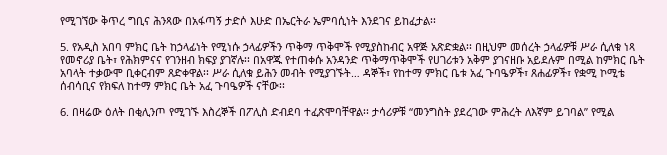የሚገኘው ቅጥረ ግቢና ሕንጻው በአፋጣኝ ታድሶ እሁድ በኤርትራ ኤምባሲነት እንደገና ይከፈታል፡፡

5. የአዲስ አበባ ምክር ቤት ከኃላፊነት የሚነሱ ኃላፊዎችን ጥቅማ ጥቅሞች የሚያስከብር አዋጅ አጽድቋል፡፡ በዚህም መሰረት ኃላፊዎቹ ሥራ ሲለቁ ነጻ የመኖሪያ ቤት፣ የሕክምናና የገንዘብ ክፍያ ያገኛሉ፡፡ በአዋጁ የተጠቀሱ አንዳንድ ጥቅማጥቅሞች የሀገሪቱን አቅም ያገናዘቡ አይደሉም በሚል ከምክር ቤት አባላት ተቃውሞ ቢቀርብም ጸድቀዋል፡፡ ሥራ ሲለቁ ይሕን መብት የሚያገኙት… ዳኞች፣ የከተማ ምክር ቤቱ አፈ ጉባዔዎች፣ ጸሐፊዎች፣ የቋሚ ኮሚቴ ሰብሳቢና የክፍለ ከተማ ምክር ቤት አፈ ጉባዔዎች ናቸው፡፡

6. በዛሬው ዕለት በቂሊንጦ የሚገኙ እስረኞች በፖሊስ ድብደባ ተፈጽሞባቸዋል፡፡ ታሳሪዎቹ “መንግስት ያደረገው ምሕረት ለእኛም ይገባል” የሚል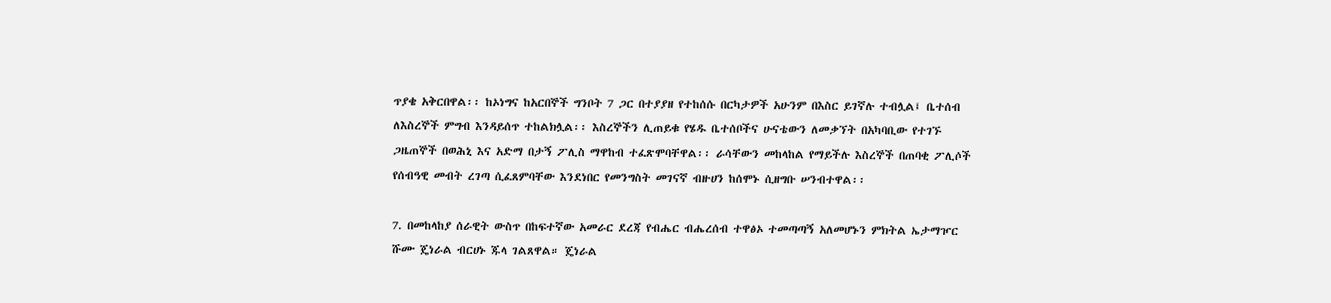ጥያቄ አቅርበዋል፡፡ ከኦነግና ከአርበኞች ግንቦት 7 ጋር በተያያዘ የተከሰሱ በርካታዎች አሁንም በእስር ይገኛሉ ተብሏል፤ ቤተሰብ ለእስረኞች ምግብ እንዳይሰጥ ተከልክሏል፡፡ እስረኞችን ሊጠይቁ የሄዱ ቤተሰቦችና ሁናቴውን ለመቃኘት በአካባቢው የተገኙ ጋዜጠኞች በወሕኒ እና አድማ በታኝ ፖሊስ ማዋከብ ተፈጽሞባቸዋል፡፡ ራሳቸውን መከላከል የማይችሉ እስረኞች በጠባቂ ፖሊሶች የሰብዓዊ መብት ረገጣ ሲፈጸምባቸው እንደነበር የመንግስት መገናኛ ብዙሀን ከሰሞኑ ሲዘግቡ ሠንብተዋል፡፡

7. በመከላከያ ሰራዊት ውስጥ በከፍተኛው አመራር ደረጃ የብሔር ብሔረሰብ ተዋፅኦ ተመጣጣኝ አለመሆኑን ምክትል ኤታማዦር ሹሙ ጄነራል ብርሀኑ ጁላ ገልጸዋል። ጄነራል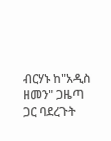ብርሃኑ ከ"አዲስ ዘመን" ጋዜጣ ጋር ባደረጉት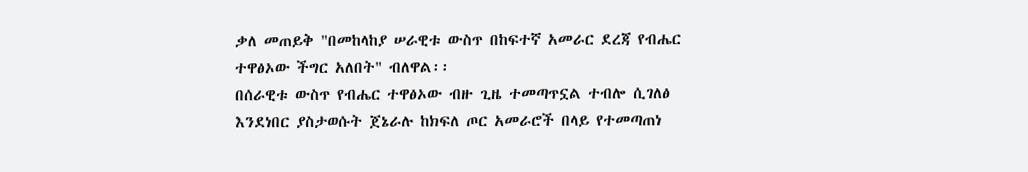ቃለ መጠይቅ "በመከላከያ ሠራዊቱ ውስጥ በከፍተኛ አመራር ደረጃ የብሔር ተዋፅኦው ችግር አለበት" ብለዋል፡፡
በሰራዊቱ ውስጥ የብሔር ተዋፅኦው ብዙ ጊዜ ተመጣጥኗል ተብሎ ሲገለፅ እንደነበር ያስታወሱት ጀኔራሉ ከክፍለ ጦር አመራሮች በላይ የተመጣጠነ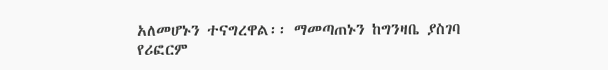አለመሆኑን ተናግረዋል፡፡ ማመጣጠኑን ከግንዛቤ ያስገባ የሪፎርም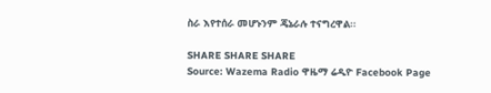ስራ እየተሰራ መሆኑንም ጄኔራሉ ተናግረዋል፡፡

SHARE SHARE SHARE
Source: Wazema Radio ዋዜማ ሬዲዮ Facebook Page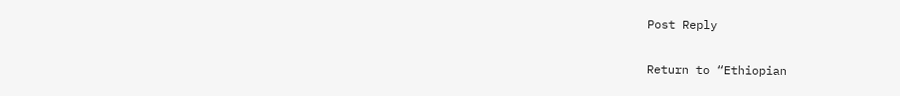Post Reply

Return to “Ethiopian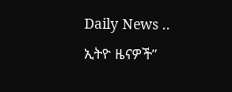Daily News .. ኢትዮ ዜናዎች”